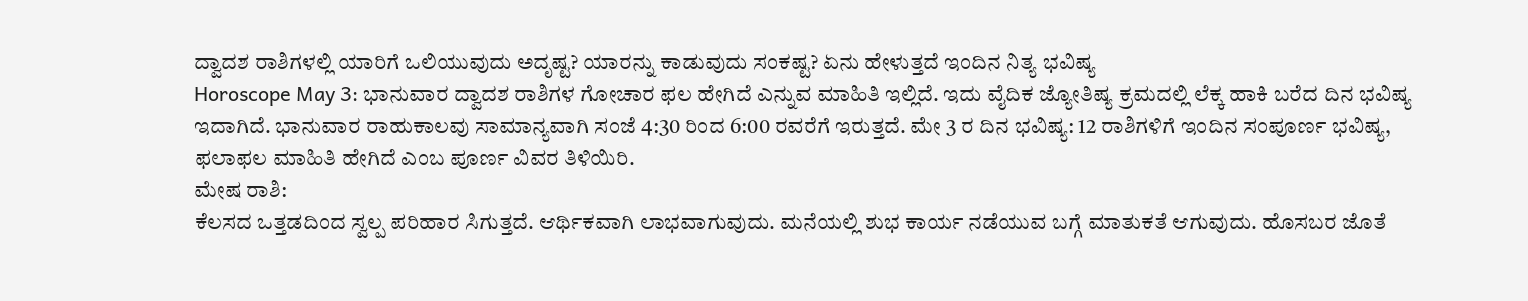ದ್ವಾದಶ ರಾಶಿಗಳಲ್ಲಿ ಯಾರಿಗೆ ಒಲಿಯುವುದು ಅದೃಷ್ಟ? ಯಾರನ್ನು ಕಾಡುವುದು ಸಂಕಷ್ಟ? ಏನು ಹೇಳುತ್ತದೆ ಇಂದಿನ ನಿತ್ಯ ಭವಿಷ್ಯ
Horoscope May 3: ಭಾನುವಾರ ದ್ವಾದಶ ರಾಶಿಗಳ ಗೋಚಾರ ಫಲ ಹೇಗಿದೆ ಎನ್ನುವ ಮಾಹಿತಿ ಇಲ್ಲಿದೆ. ಇದು ವೈದಿಕ ಜ್ಯೋತಿಷ್ಯ ಕ್ರಮದಲ್ಲಿ ಲೆಕ್ಕ ಹಾಕಿ ಬರೆದ ದಿನ ಭವಿಷ್ಯ ಇದಾಗಿದೆ. ಭಾನುವಾರ ರಾಹುಕಾಲವು ಸಾಮಾನ್ಯವಾಗಿ ಸಂಜೆ 4:30 ರಿಂದ 6:00 ರವರೆಗೆ ಇರುತ್ತದೆ. ಮೇ 3 ರ ದಿನ ಭವಿಷ್ಯ: 12 ರಾಶಿಗಳಿಗೆ ಇಂದಿನ ಸಂಪೂರ್ಣ ಭವಿಷ್ಯ, ಫಲಾಫಲ ಮಾಹಿತಿ ಹೇಗಿದೆ ಎಂಬ ಪೂರ್ಣ ವಿವರ ತಿಳಿಯಿರಿ.
ಮೇಷ ರಾಶಿ:
ಕೆಲಸದ ಒತ್ತಡದಿಂದ ಸ್ವಲ್ಪ ಪರಿಹಾರ ಸಿಗುತ್ತದೆ. ಆರ್ಥಿಕವಾಗಿ ಲಾಭವಾಗುವುದು. ಮನೆಯಲ್ಲಿ ಶುಭ ಕಾರ್ಯ ನಡೆಯುವ ಬಗ್ಗೆ ಮಾತುಕತೆ ಆಗುವುದು. ಹೊಸಬರ ಜೊತೆ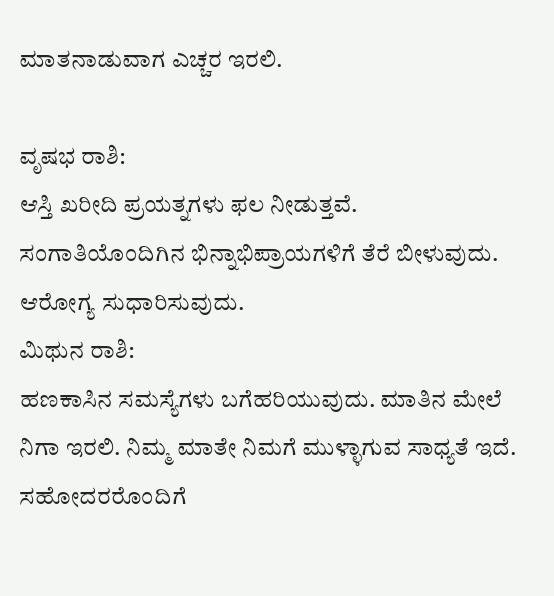ಮಾತನಾಡುವಾಗ ಎಚ್ಚರ ಇರಲಿ.

ವೃಷಭ ರಾಶಿ:
ಆಸ್ತಿ ಖರೀದಿ ಪ್ರಯತ್ನಗಳು ಫಲ ನೀಡುತ್ತವೆ. ಸಂಗಾತಿಯೊಂದಿಗಿನ ಭಿನ್ನಾಭಿಪ್ರಾಯಗಳಿಗೆ ತೆರೆ ಬೀಳುವುದು. ಆರೋಗ್ಯ ಸುಧಾರಿಸುವುದು.
ಮಿಥುನ ರಾಶಿ:
ಹಣಕಾಸಿನ ಸಮಸ್ಯೆಗಳು ಬಗೆಹರಿಯುವುದು. ಮಾತಿನ ಮೇಲೆ ನಿಗಾ ಇರಲಿ. ನಿಮ್ಮ ಮಾತೇ ನಿಮಗೆ ಮುಳ್ಳಾಗುವ ಸಾಧ್ಯತೆ ಇದೆ. ಸಹೋದರರೊಂದಿಗೆ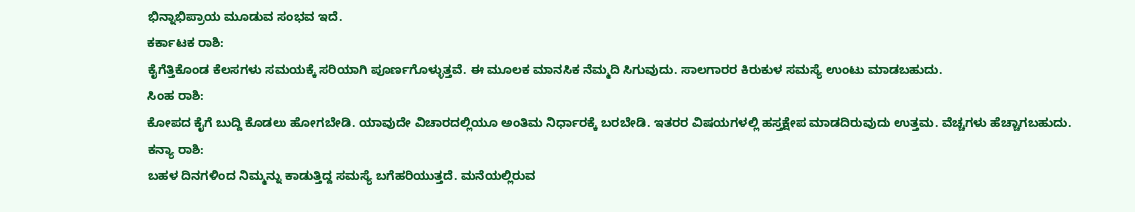ಭಿನ್ನಾಭಿಪ್ರಾಯ ಮೂಡುವ ಸಂಭವ ಇದೆ.
ಕರ್ಕಾಟಕ ರಾಶಿ:
ಕೈಗೆತ್ತಿಕೊಂಡ ಕೆಲಸಗಳು ಸಮಯಕ್ಕೆ ಸರಿಯಾಗಿ ಪೂರ್ಣಗೊಳ್ಳುತ್ತವೆ. ಈ ಮೂಲಕ ಮಾನಸಿಕ ನೆಮ್ಮದಿ ಸಿಗುವುದು. ಸಾಲಗಾರರ ಕಿರುಕುಳ ಸಮಸ್ಯೆ ಉಂಟು ಮಾಡಬಹುದು.
ಸಿಂಹ ರಾಶಿ:
ಕೋಪದ ಕೈಗೆ ಬುದ್ದಿ ಕೊಡಲು ಹೋಗಬೇಡಿ. ಯಾವುದೇ ವಿಚಾರದಲ್ಲಿಯೂ ಅಂತಿಮ ನಿರ್ಧಾರಕ್ಕೆ ಬರಬೇಡಿ. ಇತರರ ವಿಷಯಗಳಲ್ಲಿ ಹಸ್ತಕ್ಷೇಪ ಮಾಡದಿರುವುದು ಉತ್ತಮ. ವೆಚ್ಚಗಳು ಹೆಚ್ಚಾಗಬಹುದು.
ಕನ್ಯಾ ರಾಶಿ:
ಬಹಳ ದಿನಗಳಿಂದ ನಿಮ್ಮನ್ನು ಕಾಡುತ್ತಿದ್ದ ಸಮಸ್ಯೆ ಬಗೆಹರಿಯುತ್ತದೆ. ಮನೆಯಲ್ಲಿರುವ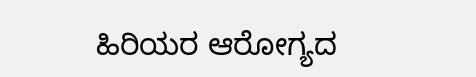ಹಿರಿಯರ ಆರೋಗ್ಯದ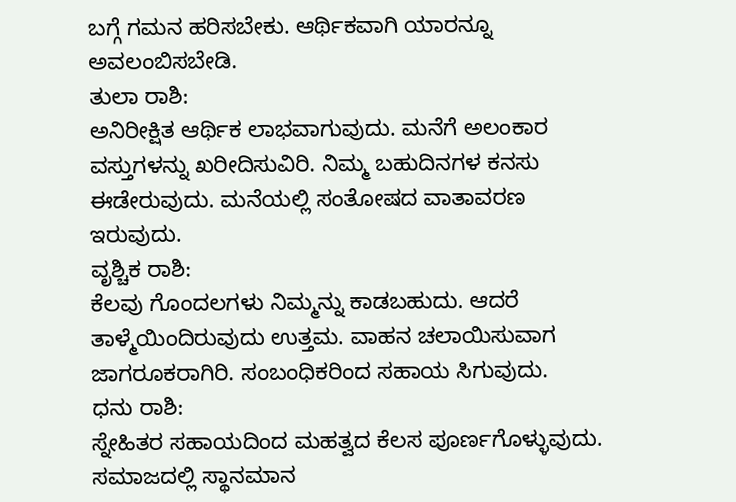ಬಗ್ಗೆ ಗಮನ ಹರಿಸಬೇಕು. ಆರ್ಥಿಕವಾಗಿ ಯಾರನ್ನೂ ಅವಲಂಬಿಸಬೇಡಿ.
ತುಲಾ ರಾಶಿ:
ಅನಿರೀಕ್ಷಿತ ಆರ್ಥಿಕ ಲಾಭವಾಗುವುದು. ಮನೆಗೆ ಅಲಂಕಾರ ವಸ್ತುಗಳನ್ನು ಖರೀದಿಸುವಿರಿ. ನಿಮ್ಮ ಬಹುದಿನಗಳ ಕನಸು ಈಡೇರುವುದು. ಮನೆಯಲ್ಲಿ ಸಂತೋಷದ ವಾತಾವರಣ ಇರುವುದು.
ವೃಶ್ಚಿಕ ರಾಶಿ:
ಕೆಲವು ಗೊಂದಲಗಳು ನಿಮ್ಮನ್ನು ಕಾಡಬಹುದು. ಆದರೆ ತಾಳ್ಮೆಯಿಂದಿರುವುದು ಉತ್ತಮ. ವಾಹನ ಚಲಾಯಿಸುವಾಗ ಜಾಗರೂಕರಾಗಿರಿ. ಸಂಬಂಧಿಕರಿಂದ ಸಹಾಯ ಸಿಗುವುದು.
ಧನು ರಾಶಿ:
ಸ್ನೇಹಿತರ ಸಹಾಯದಿಂದ ಮಹತ್ವದ ಕೆಲಸ ಪೂರ್ಣಗೊಳ್ಳುವುದು. ಸಮಾಜದಲ್ಲಿ ಸ್ಥಾನಮಾನ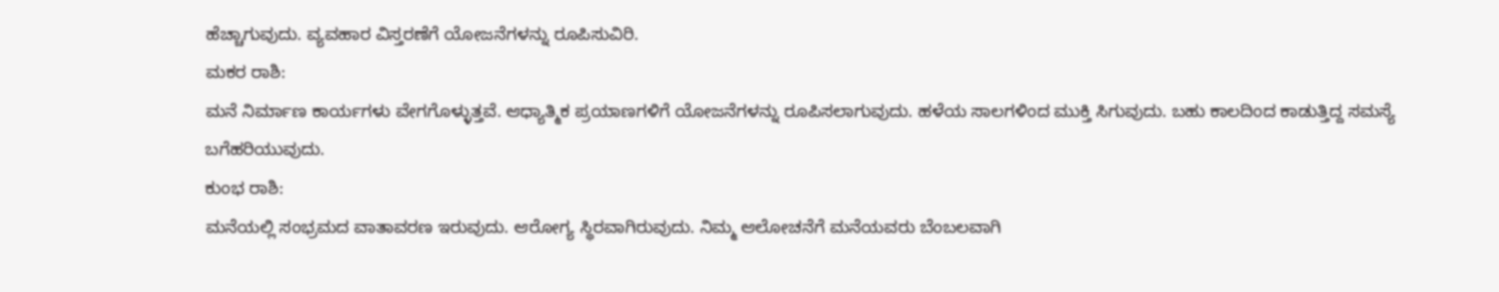ಹೆಚ್ಚಾಗುವುದು. ವ್ಯವಹಾರ ವಿಸ್ತರಣೆಗೆ ಯೋಜನೆಗಳನ್ನು ರೂಪಿಸುವಿರಿ.
ಮಕರ ರಾಶಿ:
ಮನೆ ನಿರ್ಮಾಣ ಕಾರ್ಯಗಳು ವೇಗಗೊಳ್ಳುತ್ತವೆ. ಆಧ್ಯಾತ್ಮಿಕ ಪ್ರಯಾಣಗಳಿಗೆ ಯೋಜನೆಗಳನ್ನು ರೂಪಿಸಲಾಗುವುದು. ಹಳೆಯ ಸಾಲಗಳಿಂದ ಮುಕ್ತಿ ಸಿಗುವುದು. ಬಹು ಕಾಲದಿಂದ ಕಾಡುತ್ತಿದ್ದ ಸಮಸ್ಯೆ ಬಗೆಹರಿಯುವುದು.
ಕುಂಭ ರಾಶಿ:
ಮನೆಯಲ್ಲಿ ಸಂಭ್ರಮದ ವಾತಾವರಣ ಇರುವುದು. ಆರೋಗ್ಯ ಸ್ಥಿರವಾಗಿರುವುದು. ನಿಮ್ಮ ಆಲೋಚನೆಗೆ ಮನೆಯವರು ಬೆಂಬಲವಾಗಿ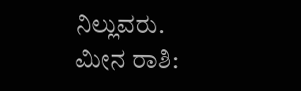ನಿಲ್ಲುವರು.
ಮೀನ ರಾಶಿ: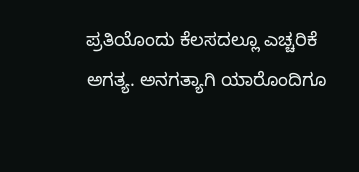ಪ್ರತಿಯೊಂದು ಕೆಲಸದಲ್ಲೂ ಎಚ್ಚರಿಕೆ ಅಗತ್ಯ. ಅನಗತ್ಯಾಗಿ ಯಾರೊಂದಿಗೂ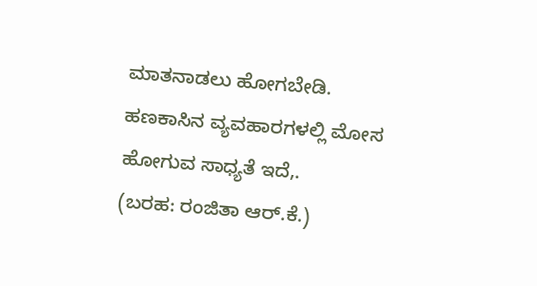ಮಾತನಾಡಲು ಹೋಗಬೇಡಿ. ಹಣಕಾಸಿನ ವ್ಯವಹಾರಗಳಲ್ಲಿ ಮೋಸ ಹೋಗುವ ಸಾಧ್ಯತೆ ಇದೆ,.
(ಬರಹ: ರಂಜಿತಾ ಆರ್.ಕೆ.)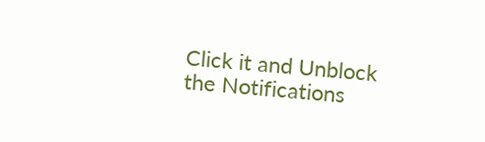Click it and Unblock the Notifications